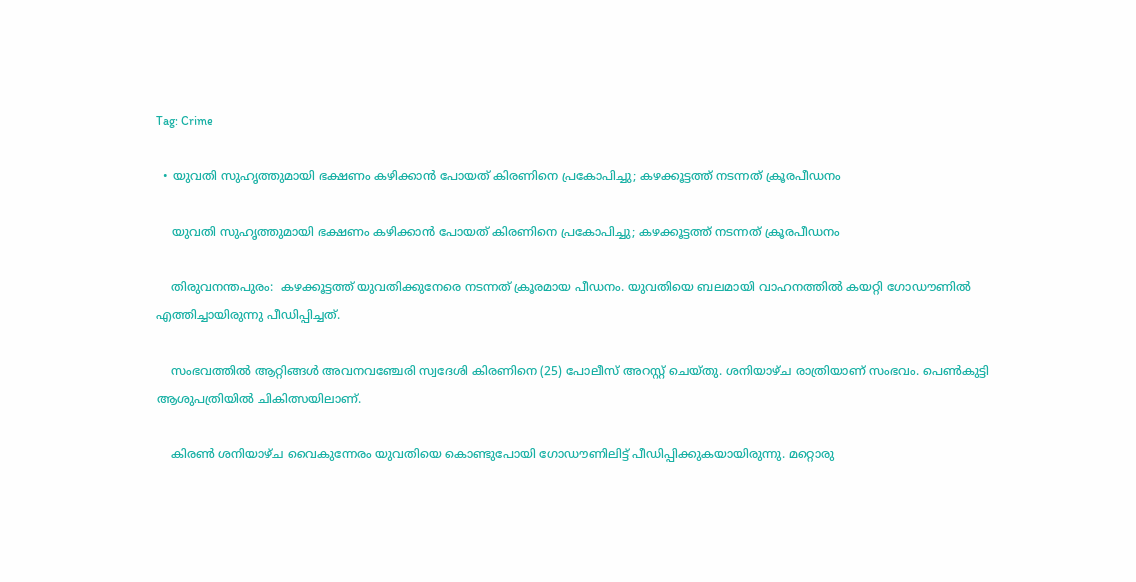Tag: Crime

  • യുവതി സുഹൃത്തുമായി ഭക്ഷണം കഴിക്കാന്‍ പോയത് കിരണിനെ പ്രകോപിച്ചു; കഴക്കൂട്ടത്ത് നടന്നത് ക്രൂരപീഡനം

    യുവതി സുഹൃത്തുമായി ഭക്ഷണം കഴിക്കാന്‍ പോയത് കിരണിനെ പ്രകോപിച്ചു; കഴക്കൂട്ടത്ത് നടന്നത് ക്രൂരപീഡനം

    തിരുവനന്തപുരം:  കഴക്കൂട്ടത്ത് യുവതിക്കുനേരെ നടന്നത് ക്രൂരമായ പീഡനം. യുവതിയെ ബലമായി വാഹനത്തിൽ കയറ്റി ഗോഡൗണിൽ എത്തിച്ചായിരുന്നു പീഡിപ്പിച്ചത്.

    സംഭവത്തിൽ ആറ്റിങ്ങൾ അവനവഞ്ചേരി സ്വദേശി കിരണിനെ (25) പോലീസ് അറസ്റ്റ് ചെയ്തു. ശനിയാഴ്ച രാത്രിയാണ് സംഭവം. പെൺകുട്ടി ആശുപത്രിയിൽ ചികിത്സയിലാണ്.

    കിരൺ ശനിയാഴ്ച വൈകുന്നേരം യുവതിയെ കൊണ്ടുപോയി ഗോഡൗണിലിട്ട് പീഡിപ്പിക്കുകയായിരുന്നു. മറ്റൊരു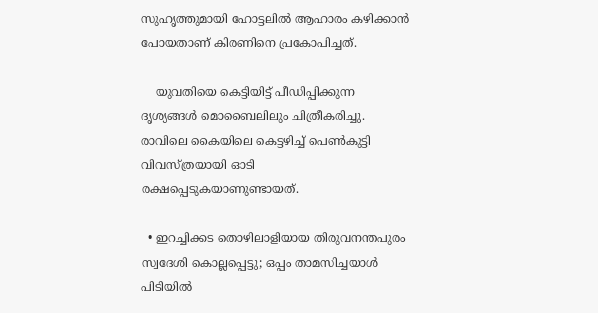സുഹൃത്തുമായി ഹോട്ടലിൽ ആഹാരം കഴിക്കാൻ പോയതാണ് കിരണിനെ പ്രകോപിച്ചത്.

    യുവതിയെ കെട്ടിയിട്ട് പീഡിപ്പിക്കുന്ന ദൃശ്യങ്ങൾ മൊബൈലിലും ചിത്രീകരിച്ചു.  രാവിലെ കൈയിലെ കെട്ടഴിച്ച് പെൺകുട്ടി വിവസ്ത്രയായി ഓടി രക്ഷപ്പെടുകയാണുണ്ടായത്.

  • ഇറച്ചിക്കട തൊഴിലാളിയായ തിരുവനന്തപുരം സ്വദേശി കൊല്ലപ്പെട്ടു; ഒപ്പം താമസിച്ചയാൾ പിടിയിൽ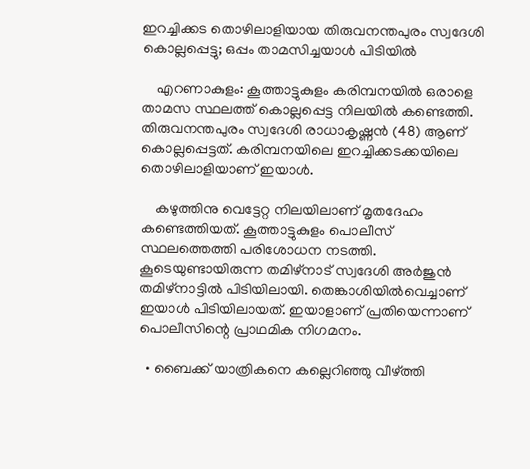ഇറച്ചിക്കട തൊഴിലാളിയായ തിരുവനന്തപുരം സ്വദേശി കൊല്ലപ്പെട്ടു; ഒപ്പം താമസിച്ചയാൾ പിടിയിൽ

    എറണാകുളം: കൂത്താട്ടുകുളം കരിമ്പനയിൽ ഒരാളെ താമസ സ്ഥലത്ത് കൊല്ലപ്പെട്ട നിലയിൽ കണ്ടെത്തി. തിരുവനന്തപുരം സ്വദേശി രാധാകൃഷ്ണൻ (48) ആണ് കൊല്ലപ്പെട്ടത്. കരിമ്പനയിലെ ഇറച്ചിക്കടക്കയിലെ തൊഴിലാളിയാണ് ഇയാൾ.

    കഴുത്തിനു വെട്ടേറ്റ നിലയിലാണ് മൃതദേഹം കണ്ടെത്തിയത്. കൂത്താട്ടുകുളം പൊലീസ് സ്ഥലത്തെത്തി പരിശോധന നടത്തി. കൂടെയുണ്ടായിരുന്ന തമിഴ്നാട് സ്വദേശി അർജുൻ തമിഴ്നാട്ടിൽ പിടിയിലായി. തെങ്കാശിയിൽവെച്ചാണ് ഇയാൾ പിടിയിലായത്. ഇയാളാണ് പ്രതിയെന്നാണ് പൊലീസിന്റെ പ്രാഥമിക നിഗമനം.

  • ബൈക്ക് യാത്രികനെ കല്ലെറിഞ്ഞു വീഴ്ത്തി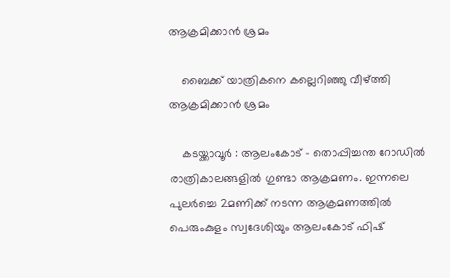ആക്രമിക്കാൻ ശ്രമം

    ബൈക്ക് യാത്രികനെ കല്ലെറിഞ്ഞു വീഴ്ത്തി ആക്രമിക്കാൻ ശ്രമം

    കടയ്ക്കാവൂർ : ആലംകോട് – തൊപ്പിച്ചന്ത റോഡിൽ രാത്രികാലങ്ങളിൽ ഗുണ്ടാ ആക്രമണം. ഇന്നലെ പുലർച്ചെ 2മണിക്ക് നടന്ന ആക്രമണത്തിൽ പെരുംകുളം സ്വദേശിയും ആലംകോട് ഫിഷ്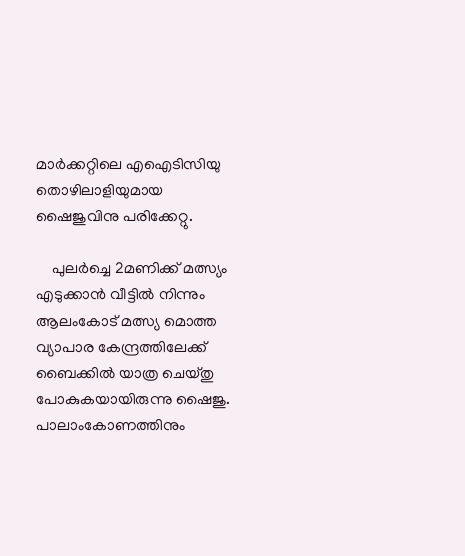മാർക്കറ്റിലെ എഐടിസിയു തൊഴിലാളിയുമായ ഷൈജുവിനു പരിക്കേറ്റു.

    പുലർച്ചെ 2മണിക്ക് മത്സ്യം എടുക്കാൻ വീട്ടിൽ നിന്നും ആലംകോട് മത്സ്യ മൊത്ത വ്യാപാര കേന്ദ്രത്തിലേക്ക് ബൈക്കിൽ യാത്ര ചെയ്തു പോകുകയായിരുന്നു ഷൈജു. പാലാംകോണത്തിനും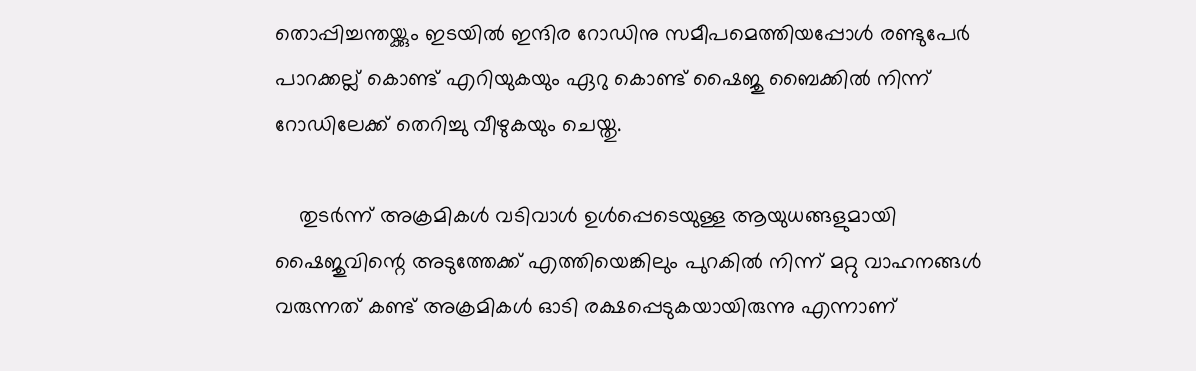തൊപ്പിച്ചന്തയ്ക്കും ഇടയിൽ ഇന്ദിര റോഡിനു സമീപമെത്തിയപ്പോൾ രണ്ടുപേർ പാറക്കല്ല് കൊണ്ട് എറിയുകയും ഏറു കൊണ്ട് ഷൈജു ബൈക്കിൽ നിന്ന് റോഡിലേക്ക് തെറിച്ചു വീഴുകയും ചെയ്തു.

    തുടർന്ന് അക്രമികൾ വടിവാൾ ഉൾപ്പെടെയുള്ള ആയുധങ്ങളുമായി ഷൈജുവിന്റെ അടുത്തേക്ക് എത്തിയെങ്കിലും പുറകിൽ നിന്ന് മറ്റു വാഹനങ്ങൾ വരുന്നത് കണ്ട് അക്രമികൾ ഓടി രക്ഷപ്പെടുകയായിരുന്നു എന്നാണ്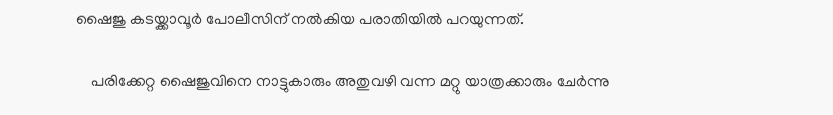ഷൈജു കടയ്ക്കാവൂർ പോലീസിന് നൽകിയ പരാതിയിൽ പറയുന്നത്.

    പരിക്കേറ്റ ഷൈജുവിനെ നാട്ടുകാരും അതുവഴി വന്ന മറ്റു യാത്രക്കാരും ചേർന്നു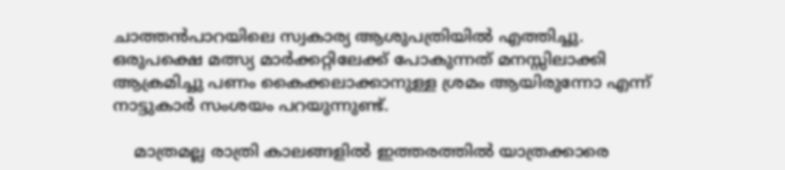ചാത്തൻപാറയിലെ സ്വകാര്യ ആശുപത്രിയിൽ എത്തിച്ചു. ഒരുപക്ഷെ മത്സ്യ മാർക്കറ്റിലേക്ക് പോകുന്നത് മനസ്സിലാക്കി ആക്രമിച്ചു പണം കൈക്കലാക്കാനുള്ള ശ്രമം ആയിരുന്നോ എന്ന് നാട്ടുകാർ സംശയം പറയുന്നുണ്ട്.

    മാത്രമല്ല രാത്രി കാലങ്ങളിൽ ഇത്തരത്തിൽ യാത്രക്കാരെ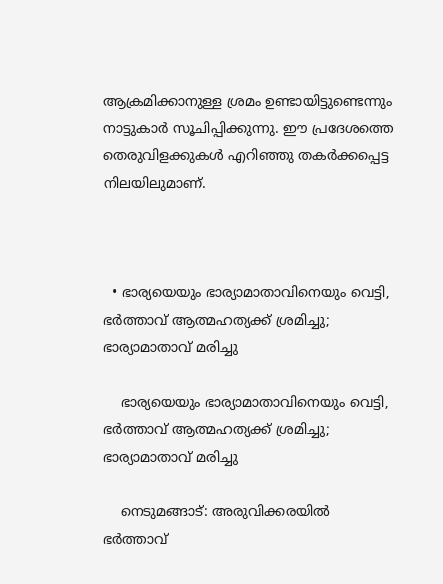ആക്രമിക്കാനുള്ള ശ്രമം ഉണ്ടായിട്ടുണ്ടെന്നും നാട്ടുകാർ സൂചിപ്പിക്കുന്നു. ഈ പ്രദേശത്തെ തെരുവിളക്കുകൾ എറിഞ്ഞു തകർക്കപ്പെട്ട നിലയിലുമാണ്.



  • ഭാര്യയെയും ഭാര്യാമാതാവിനെയും വെട്ടി, ഭർത്താവ് ആത്മഹത്യക്ക് ശ്രമിച്ചു; ഭാര്യാമാതാവ് മരിച്ചു

    ഭാര്യയെയും ഭാര്യാമാതാവിനെയും വെട്ടി, ഭർത്താവ് ആത്മഹത്യക്ക് ശ്രമിച്ചു; ഭാര്യാമാതാവ് മരിച്ചു

    നെടുമങ്ങാട്: അരുവിക്കരയിൽ ഭർത്താവ്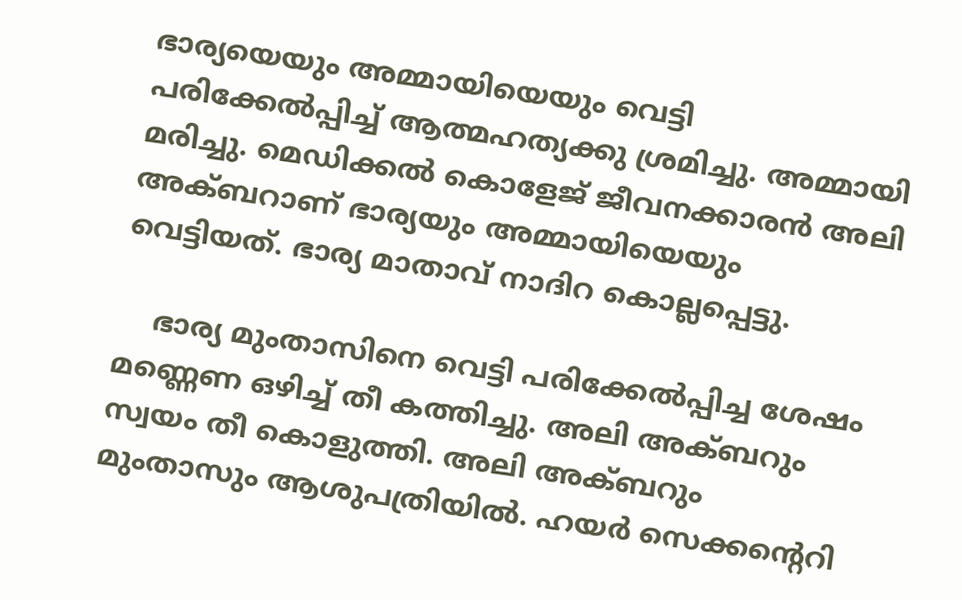ഭാര്യയെയും അമ്മായിയെയും വെട്ടി പരിക്കേൽപ്പിച്ച് ആത്മഹത്യക്കു ശ്രമിച്ചു. അമ്മായി മരിച്ചു. മെഡിക്കൽ കൊളേജ് ജീവനക്കാരൻ അലി അക്ബറാണ് ഭാര്യയും അമ്മായിയെയും വെട്ടിയത്. ഭാര്യ മാതാവ് നാദിറ കൊല്ലപ്പെട്ടു.

    ഭാര്യ മുംതാസിനെ വെട്ടി പരിക്കേൽപ്പിച്ച ശേഷം മണ്ണെണ ഒഴിച്ച് തീ കത്തിച്ചു. അലി അക്ബറും സ്വയം തീ കൊളുത്തി. അലി അക്ബറും മുംതാസും ആശുപത്രിയിൽ. ഹയർ സെക്കന്റെറി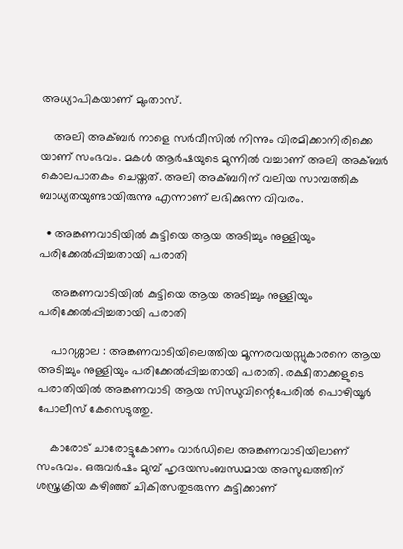അധ്യാപികയാണ് മുംതാസ്.

    അലി അക്ബർ നാളെ സർവീസിൽ നിന്നും വിരമിക്കാനിരിക്കെ യാണ് സംഭവം. മകൾ ആർഷയുടെ മുന്നിൽ വച്ചാണ് അലി അക്ബർ കൊലപാതകം ചെയ്തത്. അലി അക്ബറിന് വലിയ സാമ്പത്തിക ബാധ്യതയുണ്ടായിരുന്നു എന്നാണ് ലഭിക്കുന്ന വിവരം.

  • അങ്കണവാടിയിൽ കുട്ടിയെ ആയ അടിച്ചും നുള്ളിയും പരിക്കേൽപ്പിച്ചതായി പരാതി

    അങ്കണവാടിയിൽ കുട്ടിയെ ആയ അടിച്ചും നുള്ളിയും പരിക്കേൽപ്പിച്ചതായി പരാതി

    പാറശ്ശാല : അങ്കണവാടിയിലെത്തിയ മൂന്നരവയസ്സുകാരനെ ആയ അടിച്ചും നുള്ളിയും പരിക്കേൽപ്പിച്ചതായി പരാതി. രക്ഷിതാക്കളുടെ പരാതിയിൽ അങ്കണവാടി ആയ സിന്ധുവിന്റെപേരിൽ പൊഴിയൂർ പോലീസ് കേസെടുത്തു.

    കാരോട് ചാരോട്ടുകോണം വാർഡിലെ അങ്കണവാടിയിലാണ്‌ സംഭവം. ഒരുവർഷം മുമ്പ് ഹൃദയസംബന്ധമായ അസുഖത്തിന് ശസ്ത്രക്രിയ കഴിഞ്ഞ് ചികിത്സതുടരുന്ന കുട്ടിക്കാണ്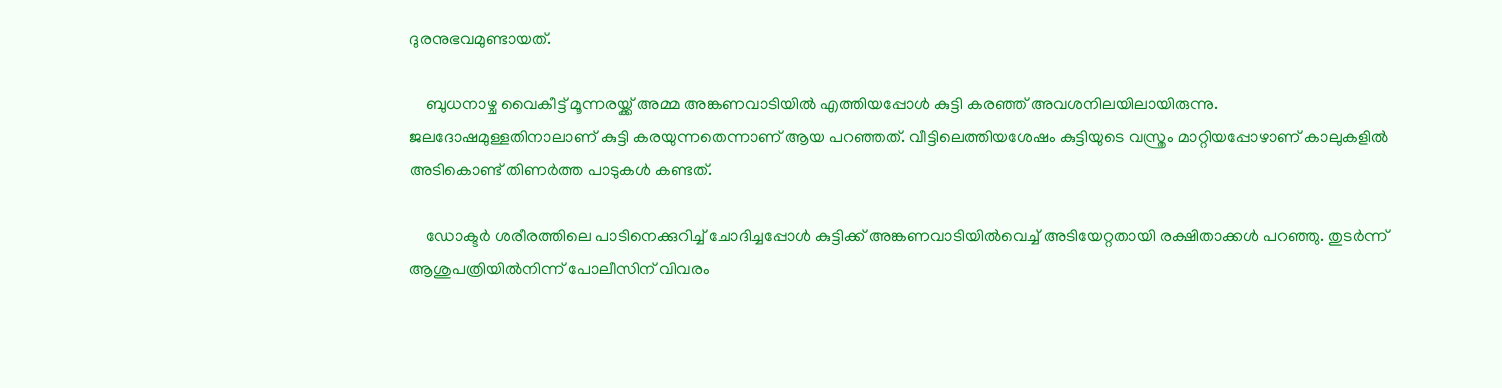ദുരനുഭവമുണ്ടായത്.

    ബുധനാഴ്ച വൈകീട്ട് മൂന്നരയ്ക്ക്‌ അമ്മ അങ്കണവാടിയിൽ എത്തിയപ്പോൾ കുട്ടി കരഞ്ഞ്‌ അവശനിലയിലായിരുന്നു. ജലദോഷമുള്ളതിനാലാണ് കുട്ടി കരയുന്നതെന്നാണ് ആയ പറഞ്ഞത്. വീട്ടിലെത്തിയശേഷം കുട്ടിയുടെ വസ്ത്രം മാറ്റിയപ്പോഴാണ്‌ കാലുകളിൽ അടികൊണ്ട് തിണർത്ത പാടുകൾ കണ്ടത്.

    ഡോക്ടർ ശരീരത്തിലെ പാടിനെക്കുറിച്ച് ചോദിച്ചപ്പോൾ കുട്ടിക്ക് അങ്കണവാടിയിൽവെച്ച് അടിയേറ്റതായി രക്ഷിതാക്കൾ പറഞ്ഞു. തുടർന്ന് ആശുപത്രിയിൽനിന്ന് പോലീസിന് വിവരം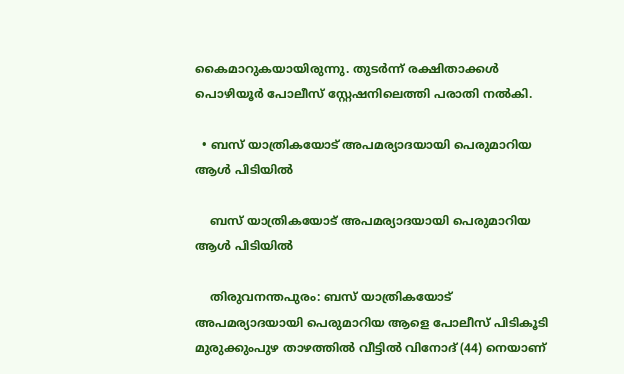കൈമാറുകയായിരുന്നു. തുടർന്ന് രക്ഷിതാക്കൾ പൊഴിയൂർ പോലീസ് സ്റ്റേഷനിലെത്തി പരാതി നൽകി.

  • ബസ് യാത്രികയോട് അപമര്യാദയായി പെരുമാറിയ ആൾ പിടിയിൽ

    ബസ് യാത്രികയോട് അപമര്യാദയായി പെരുമാറിയ ആൾ പിടിയിൽ

    തിരുവനന്തപുരം: ബസ് യാത്രികയോട് അപമര്യാദയായി പെരുമാറിയ ആളെ പോലീസ് പിടികൂടി മുരുക്കുംപുഴ താഴത്തിൽ വീട്ടിൽ വിനോദ് (44) നെയാണ്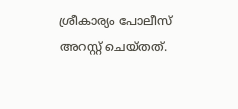ശ്രീകാര്യം പോലീസ് അറസ്റ്റ് ചെയ്തത്.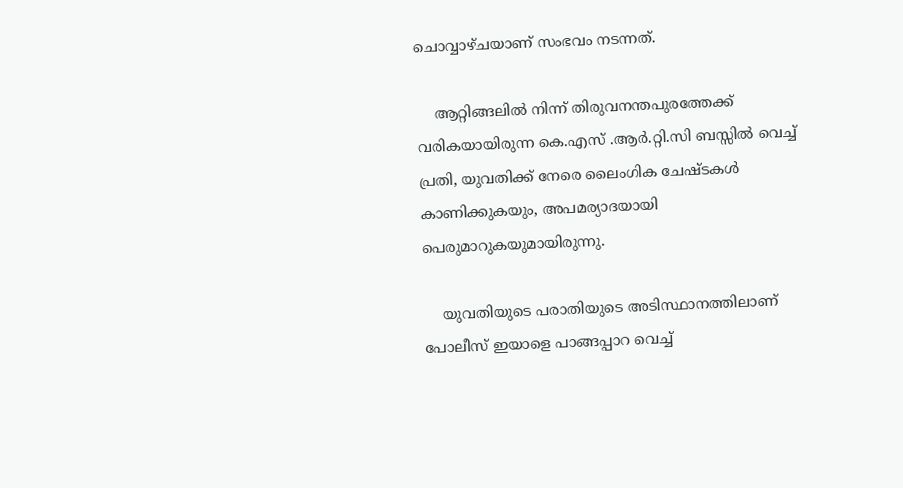ചൊവ്വാഴ്ചയാണ് സംഭവം നടന്നത്.

    ആറ്റിങ്ങലിൽ നിന്ന് തിരുവനന്തപുരത്തേക്ക് വരികയായിരുന്ന കെ.എസ് .ആർ.റ്റി.സി ബസ്സിൽ വെച്ച് പ്രതി, യുവതിക്ക് നേരെ ലൈംഗിക ചേഷ്ടകൾ കാണിക്കുകയും, അപമര്യാദയായി പെരുമാറുകയുമായിരുന്നു.

    യുവതിയുടെ പരാതിയുടെ അടിസ്ഥാനത്തിലാണ് പോലീസ് ഇയാളെ പാങ്ങപ്പാറ വെച്ച്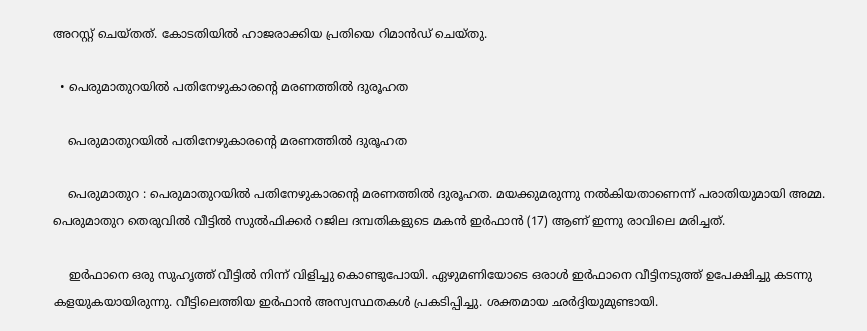അറസ്റ്റ് ചെയ്തത്. കോടതിയിൽ ഹാജരാക്കിയ പ്രതിയെ റിമാൻഡ് ചെയ്തു.

  • പെരുമാതുറയിൽ പതിനേഴുകാരന്റെ മരണത്തിൽ ദുരൂഹത

    പെരുമാതുറയിൽ പതിനേഴുകാരന്റെ മരണത്തിൽ ദുരൂഹത

    പെരുമാതുറ : പെരുമാതുറയിൽ പതിനേഴുകാരന്റെ മരണത്തിൽ ദുരൂഹത. മയക്കുമരുന്നു നൽകിയതാണെന്ന് പരാതിയുമായി അമ്മ. പെരുമാതുറ തെരുവിൽ വീട്ടിൽ സുൽഫിക്കർ റജില ദമ്പതികളുടെ മകൻ ഇർഫാൻ (17) ആണ് ഇന്നു രാവിലെ മരിച്ചത്.

    ഇർഫാനെ ഒരു സുഹൃത്ത് വീട്ടിൽ നിന്ന് വിളിച്ചു കൊണ്ടുപോയി. ഏഴുമണിയോടെ ഒരാൾ ഇർഫാനെ വീട്ടിനടുത്ത് ഉപേക്ഷിച്ചു കടന്നു കളയുകയായിരുന്നു. വീട്ടിലെത്തിയ ഇർഫാൻ അസ്വസ്ഥതകൾ പ്രകടിപ്പിച്ചു. ശക്തമായ ഛർദ്ദിയുമുണ്ടായി.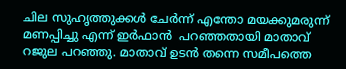ചില സുഹൃത്തുക്കൾ ചേർന്ന് എന്തോ മയക്കുമരുന്ന് മണപ്പിച്ചു എന്ന് ഇർഫാൻ  പറഞ്ഞതായി മാതാവ് റജുല പറഞ്ഞു. മാതാവ് ഉടൻ തന്നെ സമീപത്തെ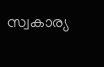സ്വകാര്യ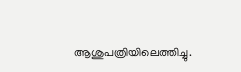ആശുപത്രിയിലെത്തിച്ചു.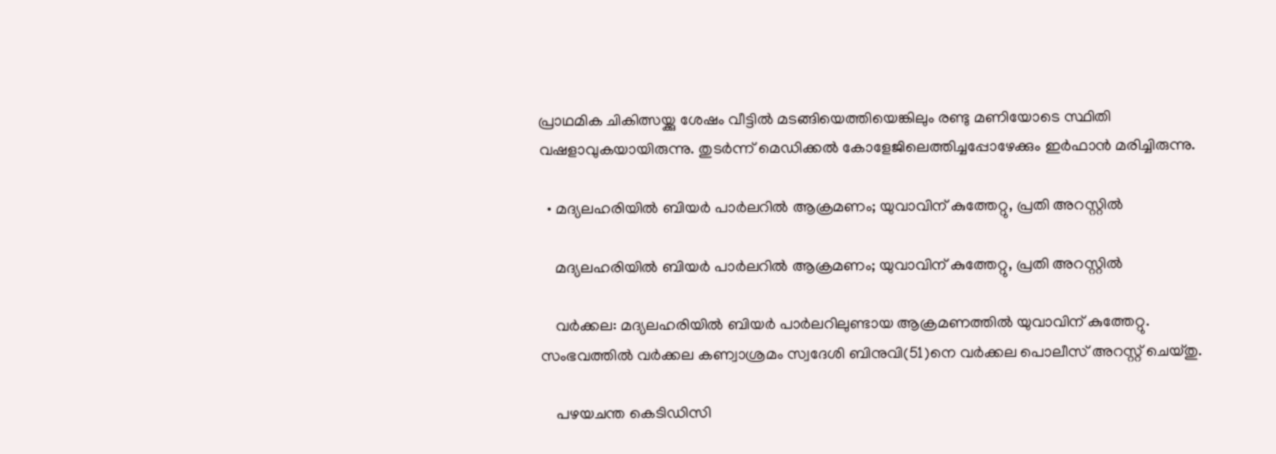പ്രാഥമിക ചികിത്സയ്ക്കു ശേഷം വീട്ടിൽ മടങ്ങിയെത്തിയെങ്കിലും രണ്ടു മണിയോടെ സ്ഥിതി വഷളാവുകയായിരുന്നു. തുടർന്ന് മെഡിക്കൽ കോളേജിലെത്തിച്ചപ്പോഴേക്കും ഇർഫാൻ മരിച്ചിരുന്നു.

  • മദ്യലഹരിയിൽ ബിയർ പാർലറിൽ ആക്രമണം; യുവാവിന് കുത്തേറ്റു, പ്രതി അറസ്റ്റിൽ

    മദ്യലഹരിയിൽ ബിയർ പാർലറിൽ ആക്രമണം; യുവാവിന് കുത്തേറ്റു, പ്രതി അറസ്റ്റിൽ

    വർക്കല: മദ്യലഹരിയിൽ ബിയർ പാർലറിലുണ്ടായ ആക്രമണത്തില്‍ യുവാവിന് കുത്തേറ്റു. സംഭവത്തിൽ വർക്കല കണ്വാശ്രമം സ്വദേശി ബിനുവി(51)നെ വർക്കല പൊലീസ് അറസ്റ്റ് ചെയ്തു.

    പഴയചന്ത കെടിഡിസി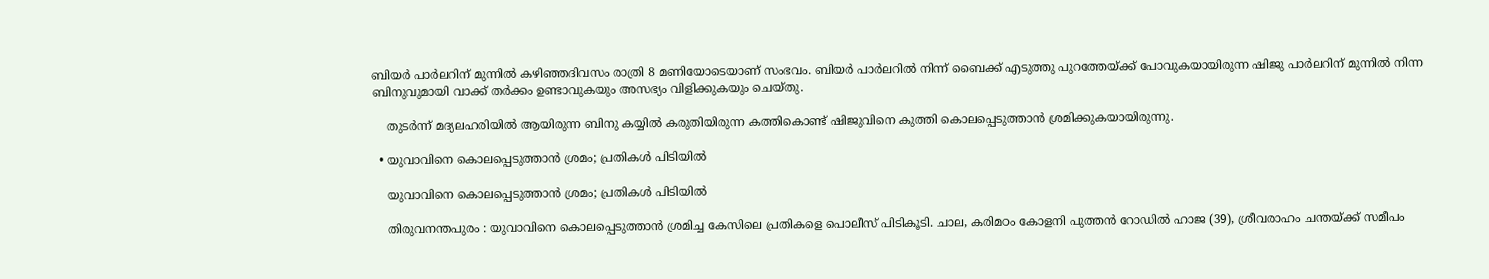ബിയർ പാർലറിന് മുന്നിൽ കഴിഞ്ഞദിവസം രാത്രി 8 മണിയോടെയാണ് സംഭവം. ബിയർ പാർലറിൽ നിന്ന് ബൈക്ക് എടുത്തു പുറത്തേയ്ക്ക് പോവുകയായിരുന്ന ഷിജു പാർലറിന് മുന്നിൽ നിന്ന ബിനുവുമായി വാക്ക് തർക്കം ഉണ്ടാവുകയും അസഭ്യം വിളിക്കുകയും ചെയ്തു.

    തുടർന്ന് മദ്യലഹരിയിൽ ആയിരുന്ന ബിനു കയ്യിൽ കരുതിയിരുന്ന കത്തികൊണ്ട് ഷിജുവിനെ കുത്തി കൊലപ്പെടുത്താൻ ശ്രമിക്കുകയായിരുന്നു.

  • യുവാവിനെ കൊലപ്പെടുത്താൻ ശ്രമം; പ്രതികൾ പിടിയിൽ

    യുവാവിനെ കൊലപ്പെടുത്താൻ ശ്രമം; പ്രതികൾ പിടിയിൽ

    തിരുവനന്തപുരം : യുവാവിനെ കൊലപ്പെടുത്താൻ ശ്രമിച്ച കേസിലെ പ്രതികളെ പൊലീസ് പിടികൂടി. ചാല, കരിമഠം കോളനി പുത്തൻ റോഡിൽ ഹാജ (39), ശ്രീവരാഹം ചന്തയ്ക്ക് സമീപം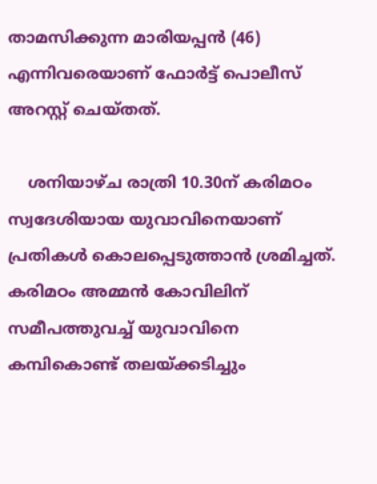താമസിക്കുന്ന മാരിയപ്പൻ (46) എന്നിവരെയാണ് ഫോർട്ട് പൊലീസ് അറസ്റ്റ് ചെയ്തത്.

    ശനിയാഴ്ച രാത്രി 10.30ന് കരിമഠം സ്വദേശിയായ യുവാവിനെയാണ് പ്രതികൾ കൊലപ്പെടുത്താൻ ശ്രമിച്ചത്. കരിമഠം അമ്മൻ കോവിലിന് സമീപത്തുവച്ച് യുവാവിനെ കമ്പികൊണ്ട് തലയ്ക്കടിച്ചും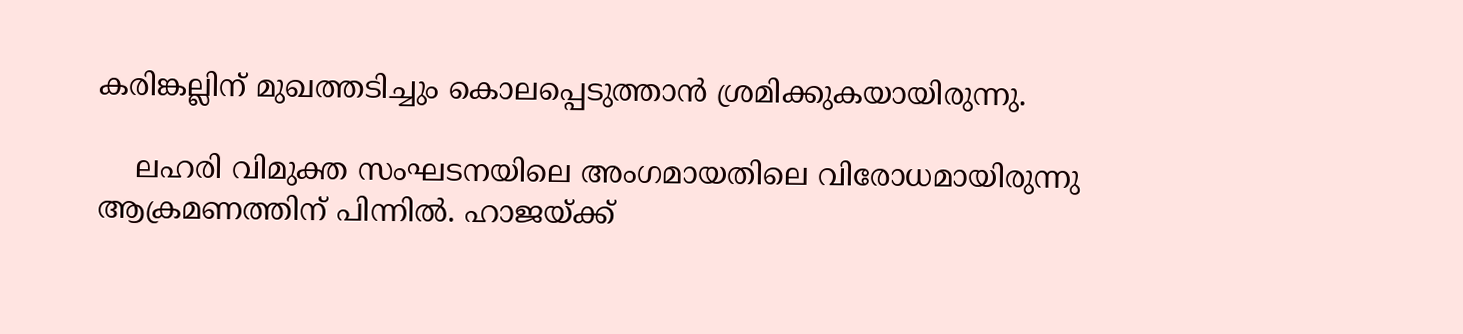കരിങ്കല്ലിന് മുഖത്തടിച്ചും കൊലപ്പെടുത്താൻ ശ്രമിക്കുകയായിരുന്നു.

    ലഹരി വിമുക്ത സംഘടനയിലെ അംഗമായതിലെ വിരോധമായിരുന്നു ആക്രമണത്തിന് പിന്നിൽ. ഹാജയ്ക്ക്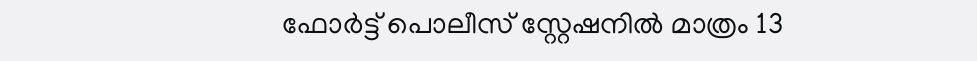ഫോർട്ട് പൊലീസ് സ്റ്റേഷനിൽ മാത്രം 13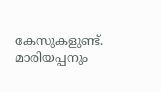കേസുകളുണ്ട്. മാരിയപ്പനും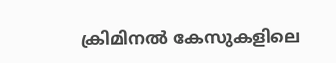ക്രിമിനൽ കേസുകളിലെ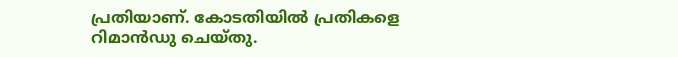പ്രതിയാണ്. കോടതിയിൽ പ്രതികളെ റിമാൻഡു ചെയ്തു.